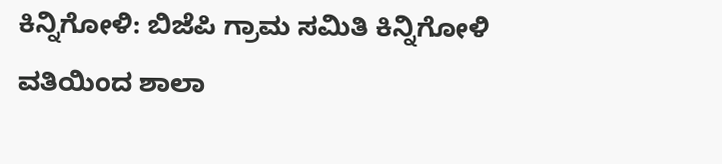ಕಿನ್ನಿಗೋಳಿ: ಬಿಜೆಪಿ ಗ್ರಾಮ ಸಮಿತಿ ಕಿನ್ನಿಗೋಳಿ ವತಿಯಿಂದ ಶಾಲಾ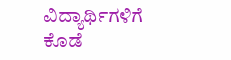ವಿದ್ಯಾರ್ಥಿಗಳಿಗೆ ಕೊಡೆ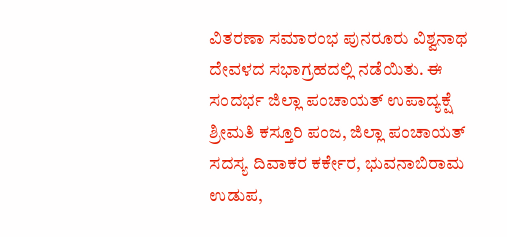ವಿತರಣಾ ಸಮಾರಂಭ ಪುನರೂರು ವಿಶ್ವನಾಥ ದೇವಳದ ಸಭಾಗ್ರಹದಲ್ಲಿ ನಡೆಯಿತು. ಈ ಸಂದರ್ಭ ಜಿಲ್ಲಾ ಪಂಚಾಯತ್ ಉಪಾದ್ಯಕ್ಷೆ ಶ್ರೀಮತಿ ಕಸ್ತೂರಿ ಪಂಜ, ಜಿಲ್ಲಾ ಪಂಚಾಯತ್ ಸದಸ್ಯ ದಿವಾಕರ ಕರ್ಕೇರ, ಭುವನಾಬಿರಾಮ ಉಡುಪ,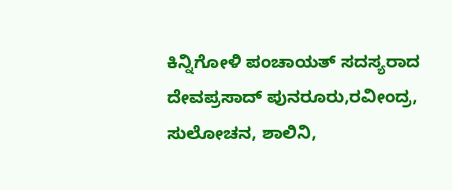ಕಿನ್ನಿಗೋಳಿ ಪಂಚಾಯತ್ ಸದಸ್ಯರಾದ ದೇವಪ್ರಸಾದ್ ಪುನರೂರು,ರವೀಂದ್ರ, ಸುಲೋಚನ, ಶಾಲಿನಿ,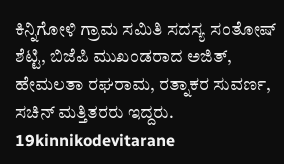ಕಿನ್ನಿಗೋಳಿ ಗ್ರಾಮ ಸಮಿತಿ ಸದಸ್ಯ ಸಂತೋಷ್ ಶೆಟ್ಟಿ, ಬಿಜೆಪಿ ಮುಖಂಡರಾದ ಅಜಿತ್, ಹೇಮಲತಾ ರಘರಾಮ, ರತ್ನಾಕರ ಸುವರ್ಣ, ಸಚಿನ್ ಮತ್ತಿತರರು ಇದ್ದರು.
19kinnikodevitarane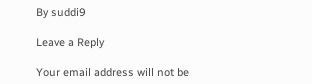By suddi9

Leave a Reply

Your email address will not be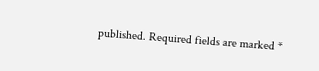published. Required fields are marked *